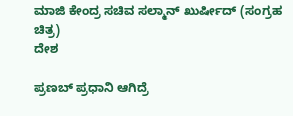ಮಾಜಿ ಕೇಂದ್ರ ಸಚಿವ ಸಲ್ಮಾನ್ ಖುರ್ಷೀದ್ (ಸಂಗ್ರಹ ಚಿತ್ರ)
ದೇಶ

ಪ್ರಣಬ್ ಪ್ರಧಾನಿ ಆಗಿದ್ರೆ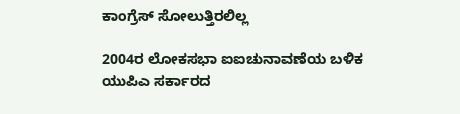ಕಾಂಗ್ರೆಸ್ ಸೋಲುತ್ತಿರಲಿಲ್ಲ

2004ರ ಲೋಕಸಭಾ ಐಐಚುನಾವಣೆಯ ಬಳಿಕ ಯುಪಿಎ ಸರ್ಕಾರದ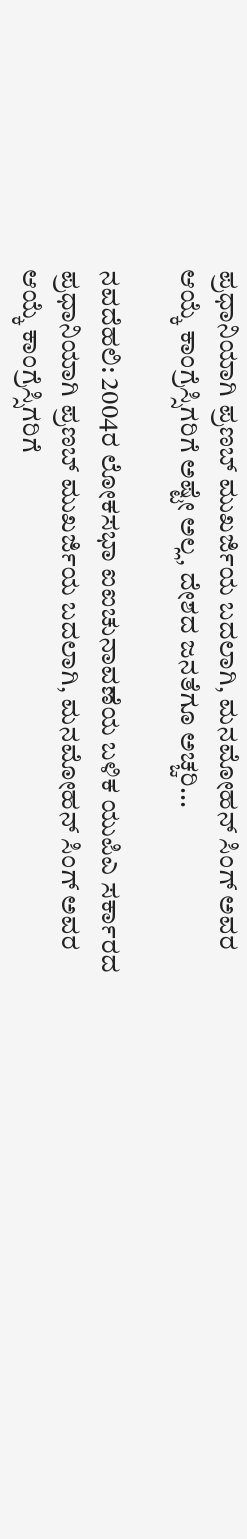ಪ್ರಧಾನಿಯಾಗಿ ಪ್ರಣಬ್ ಮುಖರ್ಜಿಯ ಬದಲಾಗಿ, ಮನಮೋಹನ್ ಸಿಂಗ್ ಅವರ ಆಯ್ಕೆ ಕಾಂಗ್ರೆಸ್ಸಿಗರಿಗೆ ಅಷ್ಟೇ ಅಲ್ಲ, ದೇಶದ ಜನತೆಗೂ ಅಚ್ಚರಿ...

ನವದೆಹಲಿ: 2004ರ ಲೋಕಸಭಾ ಐಐಚುನಾವಣೆಯ ಬಳಿಕ ಯುಪಿಎ ಸರ್ಕಾರದ ಪ್ರಧಾನಿಯಾಗಿ ಪ್ರಣಬ್ ಮುಖರ್ಜಿಯ ಬದಲಾಗಿ, ಮನಮೋಹನ್ ಸಿಂಗ್ ಅವರ ಆಯ್ಕೆ ಕಾಂಗ್ರೆಸ್ಸಿಗರಿಗೆ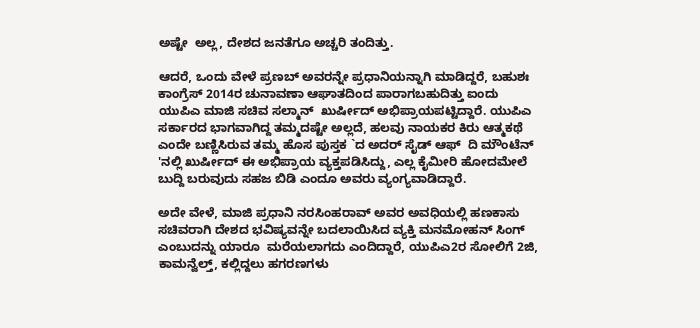ಅಷ್ಟೇ  ಅಲ್ಲ, ದೇಶದ ಜನತೆಗೂ ಅಚ್ಚರಿ ತಂದಿತ್ತು.

ಆದರೆ, ಒಂದು ವೇಳೆ ಪ್ರಣಬ್ ಅವರನ್ನೇ ಪ್ರಧಾನಿಯನ್ನಾಗಿ ಮಾಡಿದ್ದರೆ, ಬಹುಶಃ ಕಾಂಗ್ರೆಸ್ 2014ರ ಚುನಾವಣಾ ಆಘಾತದಿಂದ ಪಾರಾಗಬಹುದಿತ್ತು ಐಂದು ಯುಪಿಎ ಮಾಜಿ ಸಚಿವ ಸಲ್ಮಾನ್  ಖುರ್ಷೀದ್ ಅಭಿಪ್ರಾಯಪಟ್ಟಿದ್ದಾರೆ. ಯುಪಿಎ ಸರ್ಕಾರದ ಭಾಗವಾಗಿದ್ದ ತಮ್ಮದಷ್ಟೇ ಅಲ್ಲದೆ, ಹಲವು ನಾಯಕರ ಕಿರು ಆತ್ಮಕಥೆ ಎಂದೇ ಬಣ್ಣಿಸಿರುವ ತಮ್ಮ ಹೊಸ ಪುಸ್ತಕ `ದ ಅದರ್ ಸೈಡ್ ಆಫ್  ದಿ ಮೌಂಟೆನ್ 'ನಲ್ಲಿ ಖುರ್ಷೀದ್ ಈ ಅಭಿಪ್ರಾಯ ವ್ಯಕ್ತಪಡಿಸಿದ್ದು, ಎಲ್ಲ ಕೈಮೀರಿ ಹೋದಮೇಲೆ ಬುದ್ದಿ ಬರುವುದು ಸಹಜ ಬಿಡಿ ಎಂದೂ ಅವರು ವ್ಯಂಗ್ಯವಾಡಿದ್ದಾರೆ.

ಅದೇ ವೇಳೆ, ಮಾಜಿ ಪ್ರಧಾನಿ ನರಸಿಂಹರಾವ್ ಅವರ ಅವಧಿಯಲ್ಲಿ ಹಣಕಾಸು ಸಚಿವರಾಗಿ ದೇಶದ ಭವಿಷ್ಯವನ್ನೇ ಬದಲಾಯಿಸಿದ ವ್ಯಕ್ತಿ ಮನಮೋಹನ್ ಸಿಂಗ್ ಎಂಬುದನ್ನು ಯಾರೂ  ಮರೆಯಲಾಗದು ಎಂದಿದ್ದಾರೆ, ಯುಪಿಎ2ರ ಸೋಲಿಗೆ 2ಜಿ, ಕಾಮನ್ವೆಲ್ತ್, ಕಲ್ಲಿದ್ದಲು ಹಗರಣಗಳು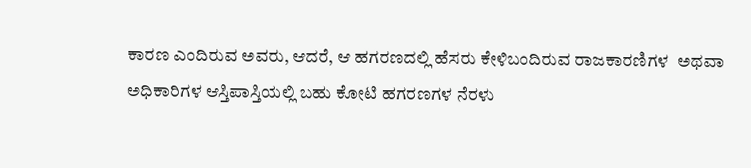ಕಾರಣ ಎಂದಿರುವ ಅವರು, ಆದರೆ, ಆ ಹಗರಣದಲ್ಲಿ ಹೆಸರು ಕೇಳಿಬಂದಿರುವ ರಾಜಕಾರಣಿಗಳ  ಅಥವಾ ಅಧಿಕಾರಿಗಳ ಆಸ್ತಿಪಾಸ್ತಿಯಲ್ಲಿ ಬಹು ಕೋಟಿ ಹಗರಣಗಳ ನೆರಳು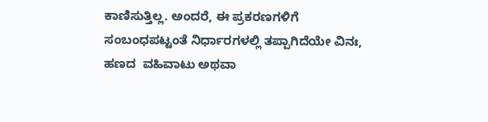ಕಾಣಿಸುತ್ತಿಲ್ಲ. ಅಂದರೆ, ಈ ಪ್ರಕರಣಗಳಿಗೆ ಸಂಬಂಧಪಟ್ಟಂತೆ ನಿರ್ಧಾರಗಳಲ್ಲಿ ತಪ್ಪಾಗಿದೆಯೇ ವಿನಃ, ಹಣದ  ವಹಿವಾಟು ಅಥವಾ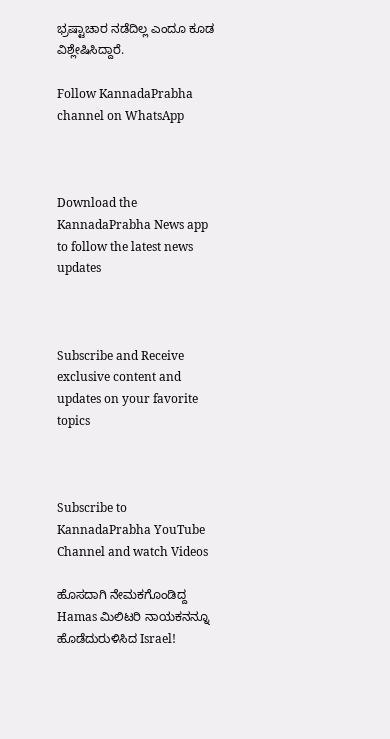ಭ್ರಷ್ಟಾಚಾರ ನಡೆದಿಲ್ಲ ಎಂದೂ ಕೂಡ ವಿಶ್ಲೇಷಿಸಿದ್ದಾರೆ.

Follow KannadaPrabha channel on WhatsApp



Download the KannadaPrabha News app to follow the latest news updates



Subscribe and Receive exclusive content and updates on your favorite topics



Subscribe to KannadaPrabha YouTube Channel and watch Videos

ಹೊಸದಾಗಿ ನೇಮಕಗೊಂಡಿದ್ದ Hamas ಮಿಲಿಟರಿ ನಾಯಕನನ್ನೂ ಹೊಡೆದುರುಳಿಸಿದ Israel!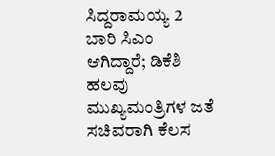ಸಿದ್ದರಾಮಯ್ಯ 2 ಬಾರಿ ಸಿಎಂ ಆಗಿದ್ದಾರೆ; ಡಿಕೆಶಿ ಹಲವು ಮುಖ್ಯಮಂತ್ರಿಗಳ ಜತೆ ಸಚಿವರಾಗಿ ಕೆಲಸ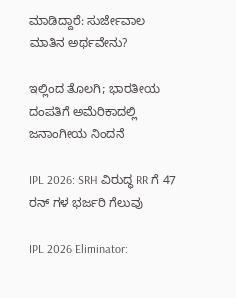ಮಾಡಿದ್ದಾರೆ: ಸುರ್ಜೇವಾಲ ಮಾತಿನ ಅರ್ಥವೇನು?

ಇಲ್ಲಿಂದ ತೊಲಗಿ; ಭಾರತೀಯ ದಂಪತಿಗೆ ಅಮೆರಿಕಾದಲ್ಲಿ ಜನಾಂಗೀಯ ನಿಂದನೆ

IPL 2026: SRH ವಿರುದ್ಧ RR ಗೆ 47 ರನ್ ಗಳ ಭರ್ಜರಿ ಗೆಲುವು

IPL 2026 Eliminator: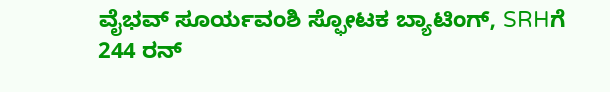ವೈಭವ್ ಸೂರ್ಯವಂಶಿ ಸ್ಫೋಟಕ ಬ್ಯಾಟಿಂಗ್, SRHಗೆ 244 ರನ್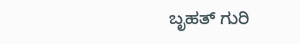ಬೃಹತ್ ಗುರಿ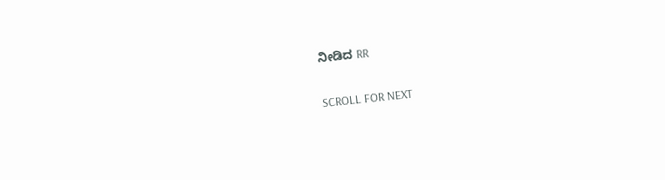ನೀಡಿದ RR

SCROLL FOR NEXT